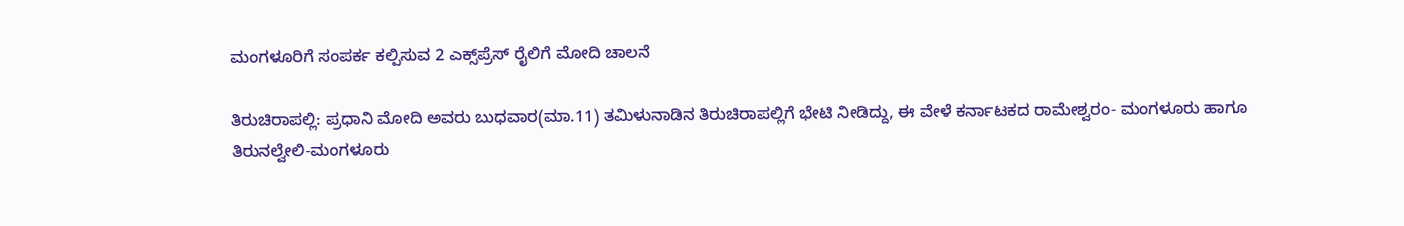ಮಂಗಳೂರಿಗೆ ಸಂಪರ್ಕ ಕಲ್ಪಿಸುವ 2 ಎಕ್ಸ್‌ಪ್ರೆಸ್‌ ರೈಲಿಗೆ ಮೋದಿ ಚಾಲನೆ

ತಿರುಚಿರಾಪಲ್ಲಿ: ಪ್ರಧಾನಿ ಮೋದಿ ಅವರು ಬುಧವಾರ(ಮಾ.11) ತಮಿಳುನಾಡಿನ ತಿರುಚಿರಾಪಲ್ಲಿಗೆ ಭೇಟಿ ನೀಡಿದ್ದು, ಈ ವೇಳೆ ಕರ್ನಾಟಕದ ರಾಮೇಶ್ವರಂ- ಮಂಗಳೂರು ಹಾಗೂ ತಿರುನಲ್ವೇಲಿ-ಮಂಗಳೂರು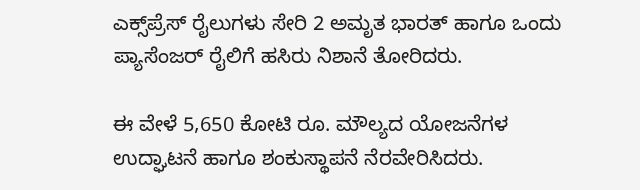ಎಕ್ಸ್‌ಪ್ರೆಸ್‌ ರೈಲುಗಳು ಸೇರಿ 2 ಅಮೃತ ಭಾರತ್‌ ಹಾಗೂ ಒಂದು ಪ್ಯಾಸೆಂಜರ್‌ ರೈಲಿಗೆ ಹಸಿರು ನಿಶಾನೆ ತೋರಿದರು.

ಈ ವೇಳೆ 5,650 ಕೋಟಿ ರೂ. ಮೌಲ್ಯದ ಯೋಜನೆಗಳ ಉದ್ಘಾಟನೆ ಹಾಗೂ ಶಂಕುಸ್ಥಾಪನೆ ನೆರವೇರಿಸಿದರು.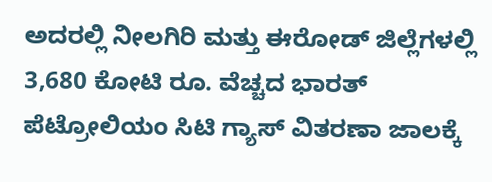ಅದರಲ್ಲಿ ನೀಲಗಿರಿ ಮತ್ತು ಈರೋಡ್‌ ಜಿಲ್ಲೆಗಳಲ್ಲಿ 3,680 ಕೋಟಿ ರೂ. ವೆಚ್ಚದ ಭಾರತ್‌ ಪೆಟ್ರೋಲಿಯಂ ಸಿಟಿ ಗ್ಯಾಸ್‌ ವಿತರಣಾ ಜಾಲಕ್ಕೆ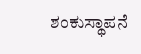ಶಂಕುಸ್ಥಾಪನೆ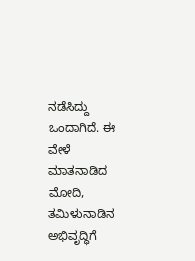ನಡೆಸಿದ್ದು ಒಂದಾಗಿದೆ. ಈ ವೇಳೆ ಮಾತನಾಡಿದ ಮೋದಿ, ತಮಿಳುನಾಡಿನ ಅಭಿವೃದ್ಧಿಗೆ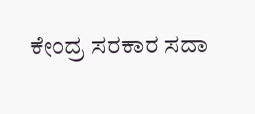ಕೇಂದ್ರ ಸರಕಾರ ಸದಾ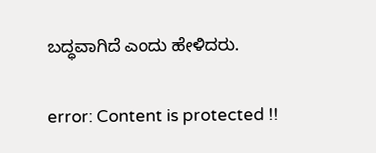ಬದ್ಧವಾಗಿದೆ ಎಂದು ಹೇಳಿದರು.

error: Content is protected !!